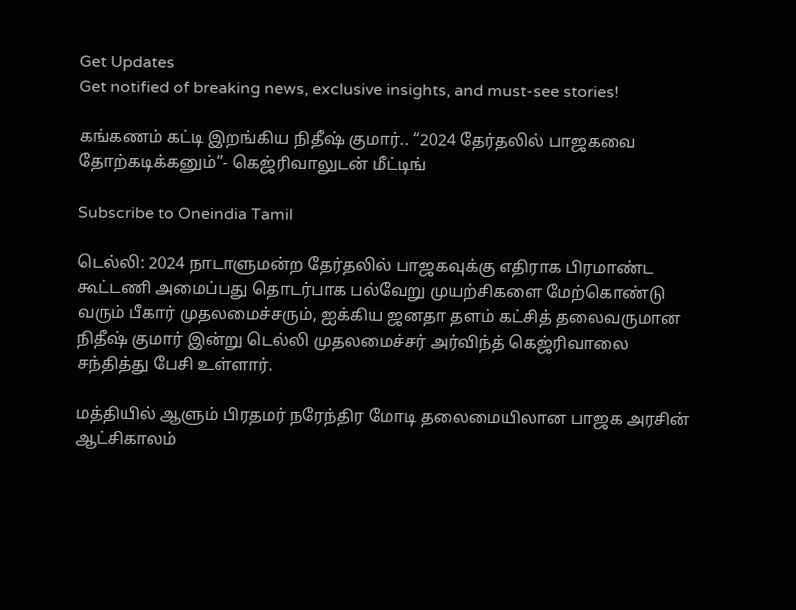Get Updates
Get notified of breaking news, exclusive insights, and must-see stories!

கங்கணம் கட்டி இறங்கிய நிதீஷ் குமார்.. “2024 தேர்தலில் பாஜகவை தோற்கடிக்கனும்”- கெஜ்ரிவாலுடன் மீட்டிங்

Subscribe to Oneindia Tamil

டெல்லி: 2024 நாடாளுமன்ற தேர்தலில் பாஜகவுக்கு எதிராக பிரமாண்ட கூட்டணி அமைப்பது தொடர்பாக பல்வேறு முயற்சிகளை மேற்கொண்டு வரும் பீகார் முதலமைச்சரும், ஐக்கிய ஜனதா தளம் கட்சித் தலைவருமான நிதீஷ் குமார் இன்று டெல்லி முதலமைச்சர் அர்விந்த் கெஜ்ரிவாலை சந்தித்து பேசி உள்ளார்.

மத்தியில் ஆளும் பிரதமர் நரேந்திர மோடி தலைமையிலான பாஜக அரசின் ஆட்சிகாலம்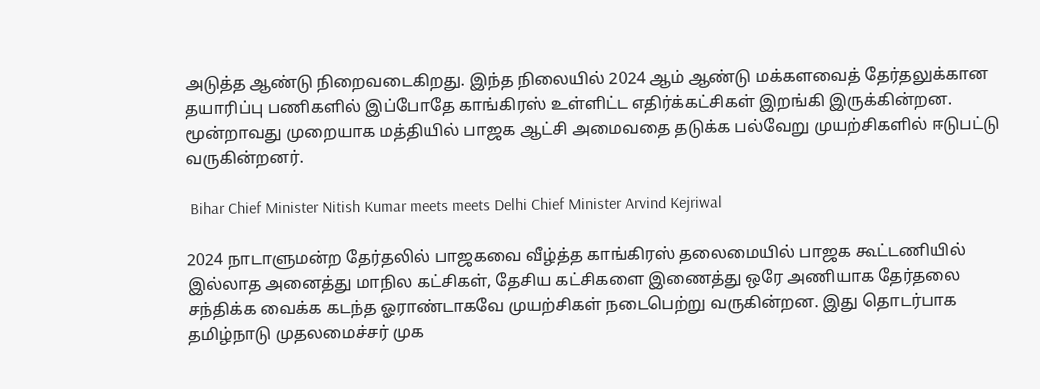அடுத்த ஆண்டு நிறைவடைகிறது. இந்த நிலையில் 2024 ஆம் ஆண்டு மக்களவைத் தேர்தலுக்கான தயாரிப்பு பணிகளில் இப்போதே காங்கிரஸ் உள்ளிட்ட எதிர்க்கட்சிகள் இறங்கி இருக்கின்றன. மூன்றாவது முறையாக மத்தியில் பாஜக ஆட்சி அமைவதை தடுக்க பல்வேறு முயற்சிகளில் ஈடுபட்டு வருகின்றனர்.

 Bihar Chief Minister Nitish Kumar meets meets Delhi Chief Minister Arvind Kejriwal

2024 நாடாளுமன்ற தேர்தலில் பாஜகவை வீழ்த்த காங்கிரஸ் தலைமையில் பாஜக கூட்டணியில் இல்லாத அனைத்து மாநில கட்சிகள், தேசிய கட்சிகளை இணைத்து ஒரே அணியாக தேர்தலை சந்திக்க வைக்க கடந்த ஓராண்டாகவே முயற்சிகள் நடைபெற்று வருகின்றன. இது தொடர்பாக தமிழ்நாடு முதலமைச்சர் முக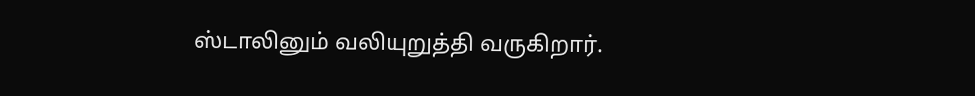ஸ்டாலினும் வலியுறுத்தி வருகிறார்.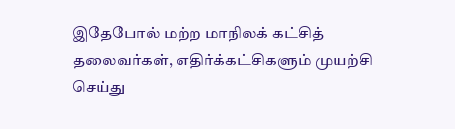இதேபோல் மற்ற மாநிலக் கட்சித் தலைவர்கள், எதிர்க்கட்சிகளும் முயற்சி செய்து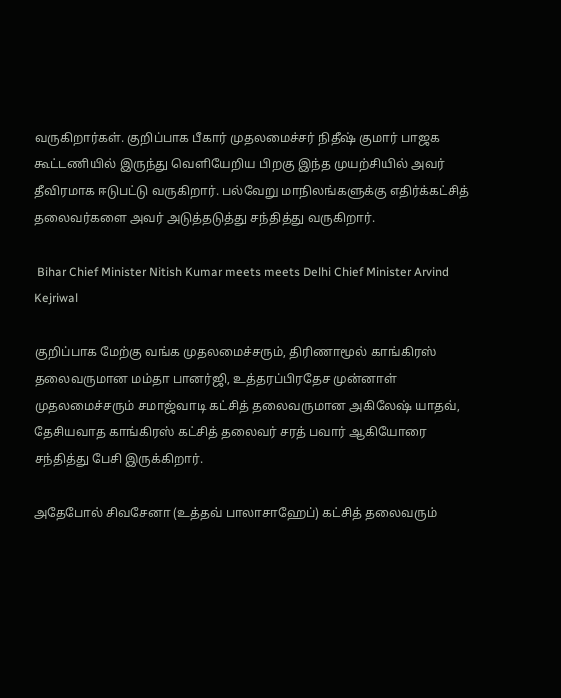வருகிறார்கள். குறிப்பாக பீகார் முதலமைச்சர் நிதீஷ் குமார் பாஜக கூட்டணியில் இருந்து வெளியேறிய பிறகு இந்த முயற்சியில் அவர் தீவிரமாக ஈடுபட்டு வருகிறார். பல்வேறு மாநிலங்களுக்கு எதிர்க்கட்சித் தலைவர்களை அவர் அடுத்தடுத்து சந்தித்து வருகிறார்.

 Bihar Chief Minister Nitish Kumar meets meets Delhi Chief Minister Arvind Kejriwal

குறிப்பாக மேற்கு வங்க முதலமைச்சரும், திரிணாமூல் காங்கிரஸ் தலைவருமான மம்தா பானர்ஜி, உத்தரப்பிரதேச முன்னாள் முதலமைச்சரும் சமாஜ்வாடி கட்சித் தலைவருமான அகிலேஷ் யாதவ், தேசியவாத காங்கிரஸ் கட்சித் தலைவர் சரத் பவார் ஆகியோரை சந்தித்து பேசி இருக்கிறார்.

அதேபோல் சிவசேனா (உத்தவ் பாலாசாஹேப்) கட்சித் தலைவரும்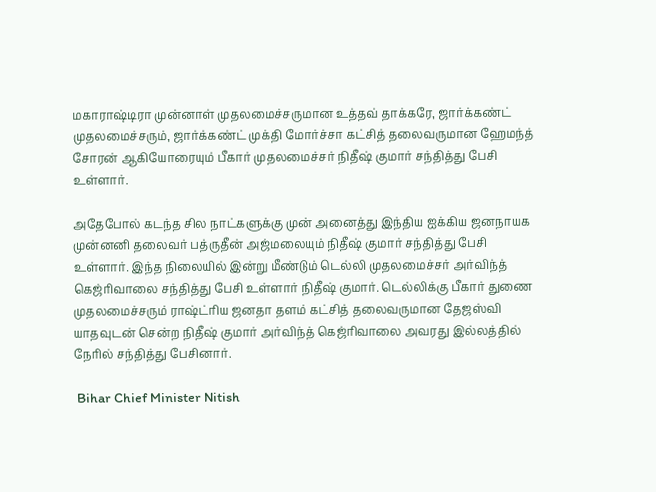மகாராஷ்டிரா முன்னாள் முதலமைச்சருமான உத்தவ் தாக்கரே, ஜார்க்கண்ட் முதலமைச்சரும், ஜார்க்கண்ட் முக்தி மோர்ச்சா கட்சித் தலைவருமான ஹேமந்த் சோரன் ஆகியோரையும் பீகார் முதலமைச்சர் நிதீஷ் குமார் சந்தித்து பேசி உள்ளார்.

அதேபோல் கடந்த சில நாட்களுக்கு முன் அனைத்து இந்திய ஐக்கிய ஜனநாயக முன்னனி தலைவர் பத்ருதீன் அஜ்மலையும் நிதீஷ் குமார் சந்தித்து பேசி உள்ளார். இந்த நிலையில் இன்று மீண்டும் டெல்லி முதலமைச்சர் அர்விந்த் கெஜ்ரிவாலை சந்தித்து பேசி உள்ளார் நிதீஷ் குமார். டெல்லிக்கு பீகார் துணை முதலமைச்சரும் ராஷ்ட்ரிய ஜனதா தளம் கட்சித் தலைவருமான தேஜஸ்வி யாதவுடன் சென்ற நிதீஷ் குமார் அர்விந்த் கெஜ்ரிவாலை அவரது இல்லத்தில் நேரில் சந்தித்து பேசினார்.

 Bihar Chief Minister Nitish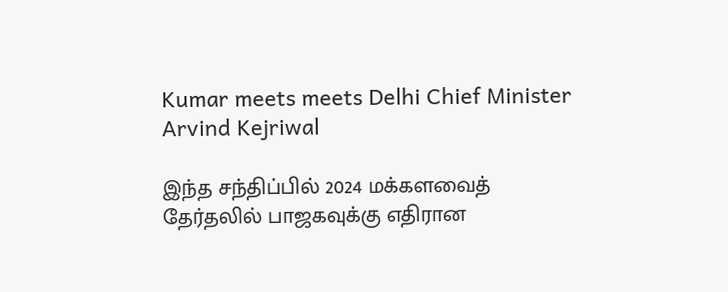Kumar meets meets Delhi Chief Minister Arvind Kejriwal

இந்த சந்திப்பில் 2024 மக்களவைத் தேர்தலில் பாஜகவுக்கு எதிரான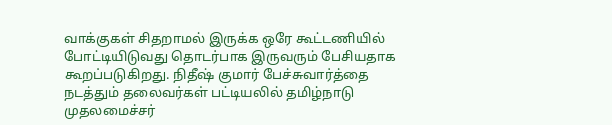வாக்குகள் சிதறாமல் இருக்க ஒரே கூட்டணியில் போட்டியிடுவது தொடர்பாக இருவரும் பேசியதாக கூறப்படுகிறது. நிதீஷ் குமார் பேச்சுவார்த்தை நடத்தும் தலைவர்கள் பட்டியலில் தமிழ்நாடு முதலமைச்சர்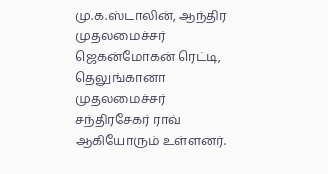மு.க.ஸ்டாலின், ஆந்திர முதலமைச்சர் ஜெகன்மோகன் ரெட்டி, தெலுங்கானா முதலமைச்சர் சந்திரசேகர் ராவ் ஆகியோரும் உள்ளனர்.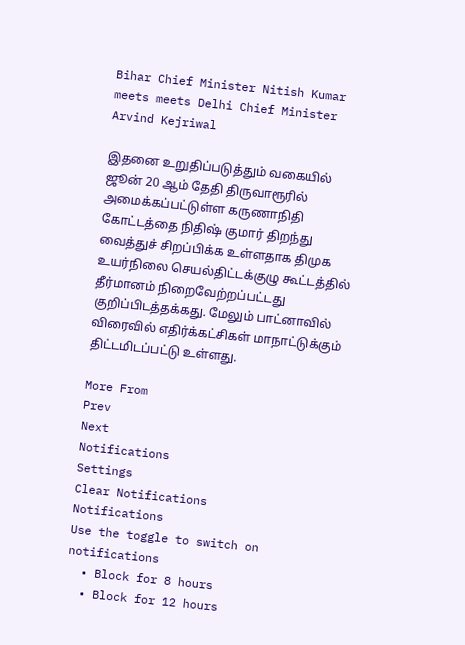Bihar Chief Minister Nitish Kumar meets meets Delhi Chief Minister Arvind Kejriwal

இதனை உறுதிப்படுத்தும் வகையில் ஜூன் 20 ஆம் தேதி திருவாரூரில் அமைக்கப்பட்டுள்ள கருணாநிதி கோட்டத்தை நிதிஷ் குமார் திறந்து வைத்துச் சிறப்பிக்க உள்ளதாக திமுக உயர்நிலை செயல்திட்டக்குழு கூட்டத்தில் தீர்மானம் நிறைவேற்றப்பட்டது குறிப்பிடத்தக்கது. மேலும் பாட்னாவில் விரைவில் எதிர்க்கட்சிகள் மாநாட்டுக்கும் திட்டமிடப்பட்டு உள்ளது.

More From
Prev
Next
Notifications
Settings
Clear Notifications
Notifications
Use the toggle to switch on notifications
  • Block for 8 hours
  • Block for 12 hours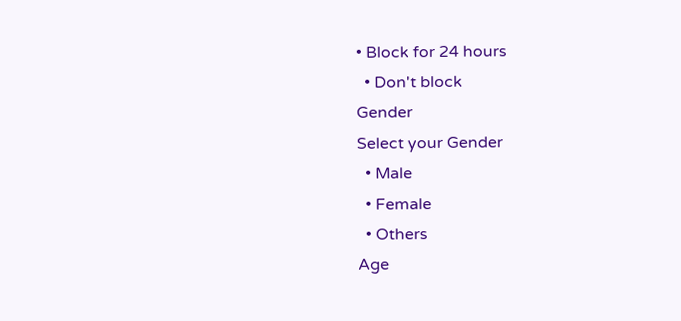• Block for 24 hours
  • Don't block
Gender
Select your Gender
  • Male
  • Female
  • Others
Age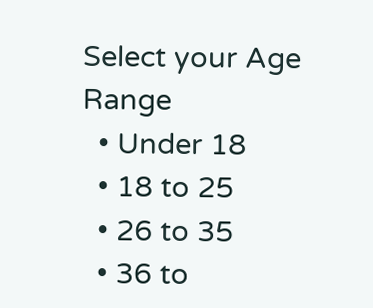Select your Age Range
  • Under 18
  • 18 to 25
  • 26 to 35
  • 36 to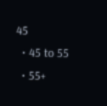45
  • 45 to 55
  • 55+